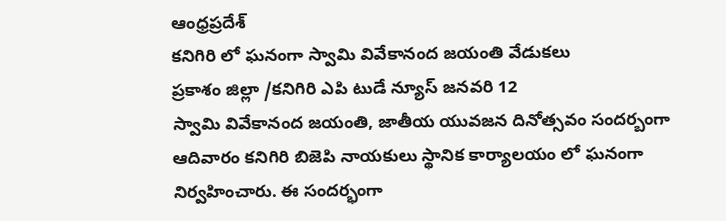ఆంధ్రప్రదేశ్
కనిగిరి లో ఘనంగా స్వామి వివేకానంద జయంతి వేడుకలు
ప్రకాశం జిల్లా /కనిగిరి ఎపి టుడే న్యూస్ జనవరి 12
స్వామి వివేకానంద జయంతి, జాతీయ యువజన దినోత్సవం సందర్బంగా ఆదివారం కనిగిరి బిజెపి నాయకులు స్థానిక కార్యాలయం లో ఘనంగా నిర్వహించారు. ఈ సందర్భంగా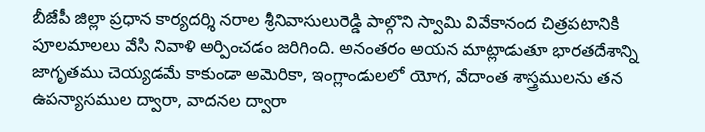బీజేపీ జిల్లా ప్రధాన కార్యదర్శి నరాల శ్రీనివాసులురెడ్డి పాల్గొని స్వామి వివేకానంద చిత్రపటానికి పూలమాలలు వేసి నివాళి అర్పించడం జరిగింది. అనంతరం అయన మాట్లాడుతూ భారతదేశాన్ని జాగృతము చెయ్యడమే కాకుండా అమెరికా, ఇంగ్లాండులలో యోగ, వేదాంత శాస్త్రములను తన ఉపన్యాసముల ద్వారా, వాదనల ద్వారా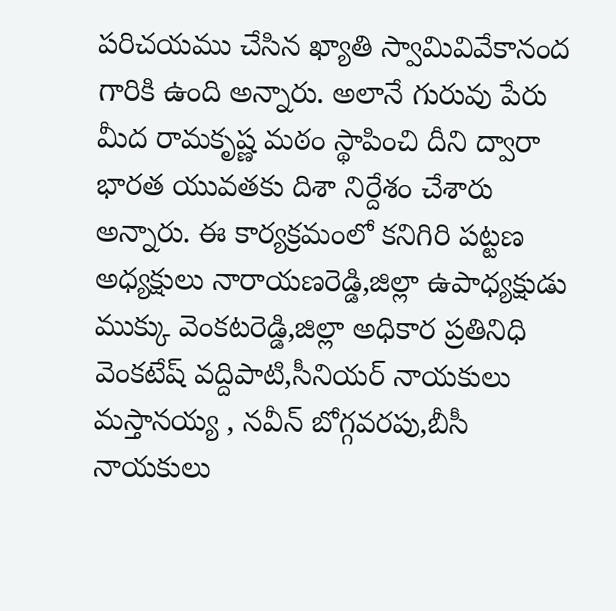పరిచయము చేసిన ఖ్యాతి స్వామివివేకానంద గారికి ఉంది అన్నారు. అలానే గురువు పేరు మీద రామకృష్ణ మఠం స్థాపించి దీని ద్వారా భారత యువతకు దిశా నిర్దేశం చేశారు అన్నారు. ఈ కార్యక్రమంలో కనిగిరి పట్టణ అధ్యక్షులు నారాయణరెడ్డి,జిల్లా ఉపాధ్యక్షుడు ముక్కు వెంకటరెడ్డి,జిల్లా అధికార ప్రతినిధి వెంకటేష్ వద్దిపాటి,సీనియర్ నాయకులు మస్తానయ్య , నవీన్ బోగ్గవరపు,బీసీ నాయకులు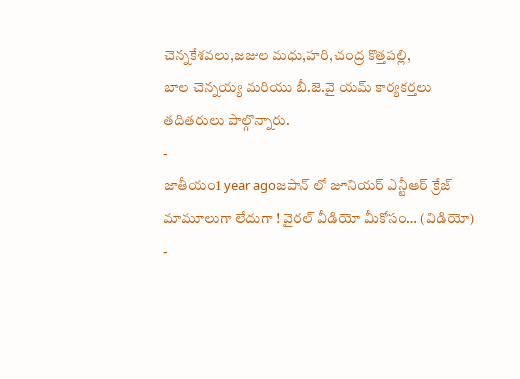చెన్నకేశవలు,జజుల మధు,హరి,చంద్ర కొత్తపల్లి,
బాల చెన్నయ్య మరియు బీ.జె.వై యమ్ కార్యకర్తలు తదితరులు పాల్గొన్నారు.
-
జాతీయం1 year agoజపాన్ లో జూనియర్ ఎన్టీఆర్ క్రేజ్ మామూలుగా లేదుగా ! వైరల్ వీడియో మీకోసం… (విడియో)
-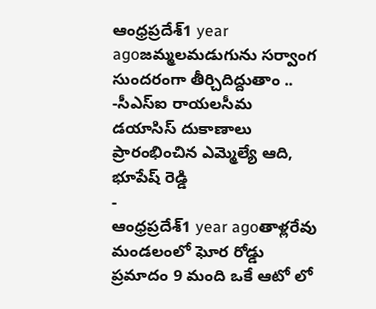ఆంధ్రప్రదేశ్1 year agoజమ్మలమడుగును సర్వాంగ సుందరంగా తీర్చిదిద్దుతాం .. -సీఎస్ఐ రాయలసీమ డయాసిస్ దుకాణాలు ప్రారంభించిన ఎమ్మెల్యే ఆది, భూపేష్ రెడ్డి
-
ఆంధ్రప్రదేశ్1 year agoతాళ్లరేవు మండలంలో ఘోర రోడ్డు ప్రమాదం 9 మంది ఒకే ఆటో లో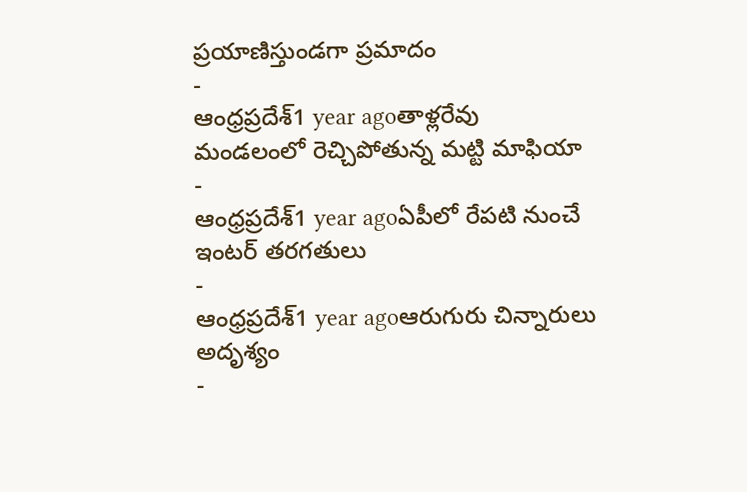ప్రయాణిస్తుండగా ప్రమాదం
-
ఆంధ్రప్రదేశ్1 year agoతాళ్లరేవు మండలంలో రెచ్చిపోతున్న మట్టి మాఫియా
-
ఆంధ్రప్రదేశ్1 year agoఏపీలో రేపటి నుంచే ఇంటర్ తరగతులు
-
ఆంధ్రప్రదేశ్1 year agoఆరుగురు చిన్నారులు అదృశ్యం
-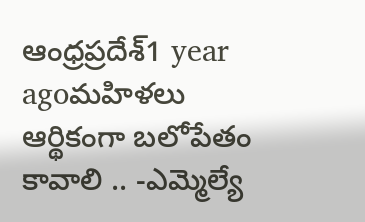ఆంధ్రప్రదేశ్1 year agoమహిళలు ఆర్థికంగా బలోపేతం కావాలి .. -ఎమ్మెల్యే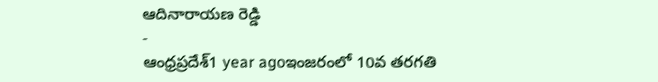ఆదినారాయణ రెడ్డి
-
ఆంధ్రప్రదేశ్1 year agoఇంజరంలో 10వ తరగతి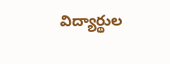విద్యార్థుల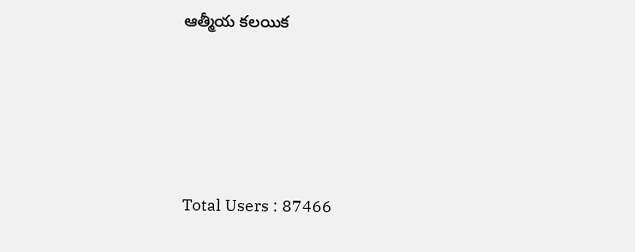ఆత్మీయ కలయిక







Total Users : 87466